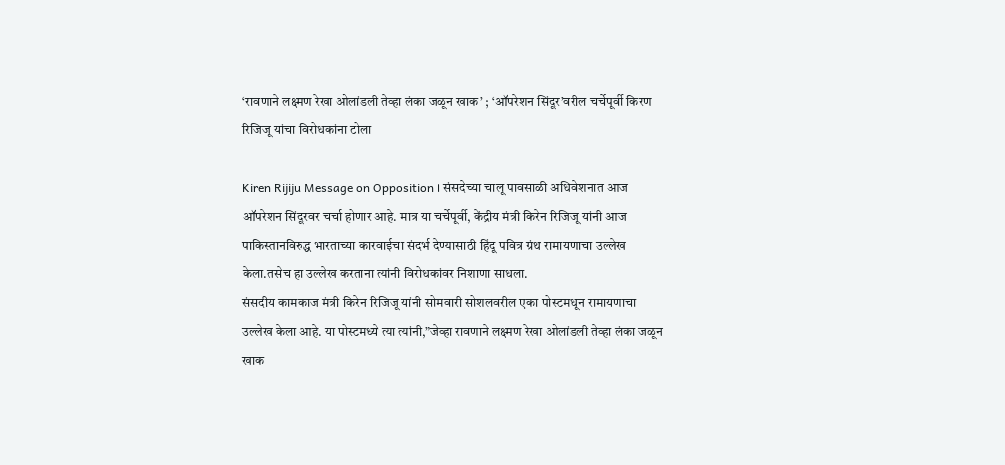‘रावणाने लक्ष्मण रेखा ओलांडली तेव्हा लंका जळून खाक’ ; ‘ऑपरेशन सिंदूर’वरील चर्चेपूर्वी किरण रिजिजू यांचा विरोधकांना टोला

Kiren Rijiju Message on Opposition । संसदेच्या चालू पावसाळी अधिवेशनात आज ऑपरेशन सिंदूरवर चर्चा होणार आहे. मात्र या चर्चेपूर्वी, केंद्रीय मंत्री किरेन रिजिजू यांनी आज पाकिस्तानविरुद्ध भारताच्या कारवाईचा संदर्भ देण्यासाठी हिंदू पवित्र ग्रंथ रामायणाचा उल्लेख केला.तसेच हा उल्लेख करताना त्यांनी विरोधकांवर निशाणा साधला.
संसदीय कामकाज मंत्री किरेन रिजिजू यांनी सोमवारी सोशलवरील एका पोस्टमधून रामायणाचा उल्लेख केला आहे. या पोस्टमध्ये त्या त्यांनी,”जेव्हा रावणाने लक्ष्मण रेखा ओलांडली तेव्हा लंका जळून खाक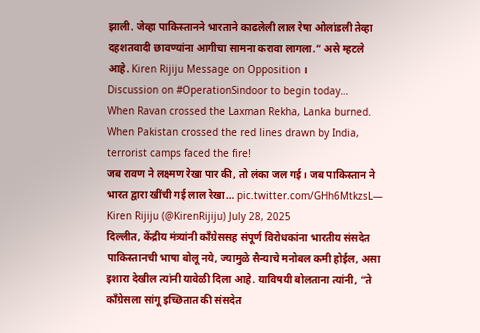झाली. जेव्हा पाकिस्तानने भारताने काढलेली लाल रेषा ओलांडली तेव्हा दहशतवादी छावण्यांना आगीचा सामना करावा लागला.” असे म्हटले आहे. Kiren Rijiju Message on Opposition ।
Discussion on #OperationSindoor to begin today…
When Ravan crossed the Laxman Rekha, Lanka burned. When Pakistan crossed the red lines drawn by India, terrorist camps faced the fire!
जब रावण ने लक्ष्मण रेखा पार की, तो लंका जल गई। जब पाकिस्तान ने भारत द्वारा खींची गई लाल रेखा… pic.twitter.com/GHh6MtkzsL— Kiren Rijiju (@KirenRijiju) July 28, 2025
दिल्लीत, केंद्रीय मंत्र्यांनी काँग्रेससह संपूर्ण विरोधकांना भारतीय संसदेत पाकिस्तानची भाषा बोलू नये, ज्यामुळे सैन्याचे मनोबल कमी होईल, असा इशारा देखील त्यांनी यावेळी दिला आहे. याविषयी बोलताना त्यांनी, “ते काँग्रेसला सांगू इच्छितात की संसदेत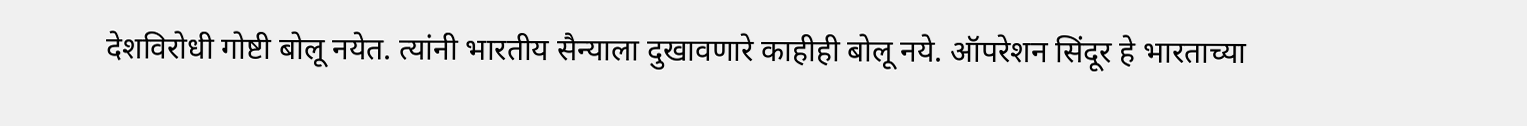देशविरोधी गोष्टी बोलू नयेत. त्यांनी भारतीय सैन्याला दुखावणारे काहीही बोलू नये. ऑपरेशन सिंदूर हे भारताच्या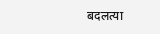बदलत्या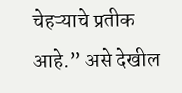चेहऱ्याचे प्रतीक आहे.” असे देखील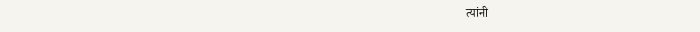त्यांनी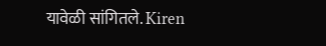यावेळी सांगितले. Kiren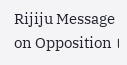Rijiju Message on Opposition ।